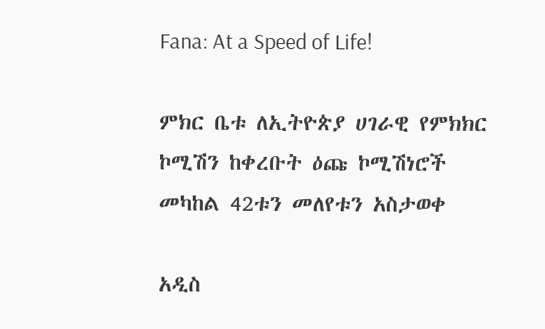Fana: At a Speed of Life!

ምክር ቤቱ ለኢትዮጵያ ሀገራዊ የምክክር ኮሚሽን ከቀረቡት ዕጩ ኮሚሽነሮች መካከል 42ቱን መለየቱን አስታወቀ

አዲስ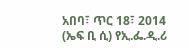አበባ፣ ጥር 18፣ 2014 (ኤፍ ቢ ሲ) የኢ.ፌ.ዲ.ሪ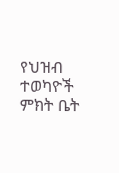የህዝብ ተወካዮች ምክት ቤት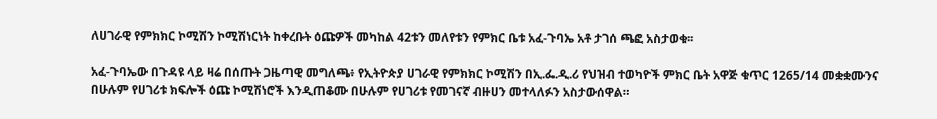ለሀገራዊ የምክክር ኮሚሽን ኮሚሽነርነት ከቀረቡት ዕጩዎች መካከል 42ቱን መለየቱን የምክር ቤቱ አፈ-ጉባኤ አቶ ታገሰ ጫፎ አስታወቁ፡፡

አፈ-ጉባኤው በጉዳዩ ላይ ዛሬ በሰጡት ጋዜጣዊ መግለጫ፥ የኢትዮጵያ ሀገራዊ የምክክር ኮሚሽን በኢ.ፌ.ዲ.ሪ የህዝብ ተወካዮች ምክር ቤት አዋጅ ቁጥር 1265/14 መቋቋሙንና በሁሉም የሀገሪቱ ክፍሎች ዕጩ ኮሚሽነሮች እንዲጠቆሙ በሁሉም የሀገሪቱ የመገናኛ ብዙሀን መተላለፉን አስታውሰዋል።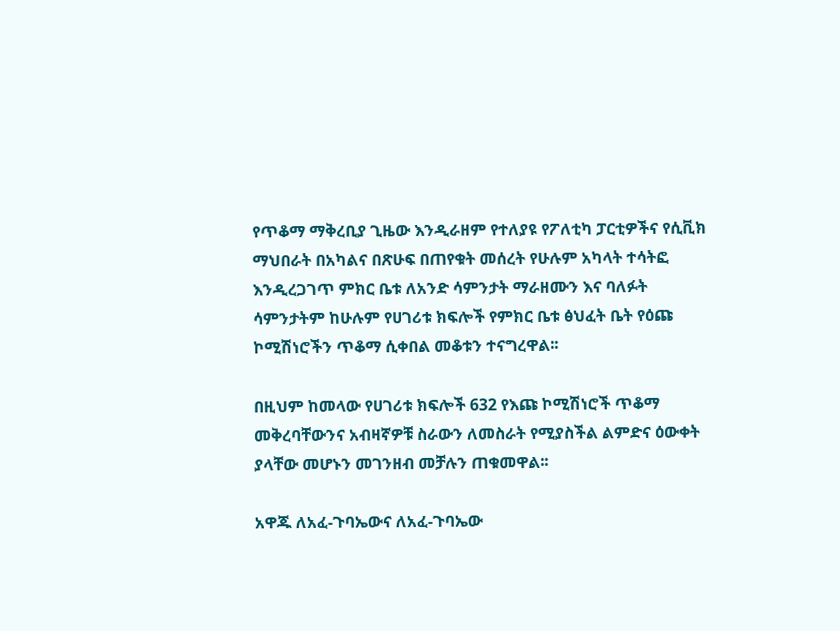የጥቆማ ማቅረቢያ ጊዜው እንዲራዘም የተለያዩ የፖለቲካ ፓርቲዎችና የሲቪክ ማህበራት በአካልና በጽሁፍ በጠየቁት መሰረት የሁሉም አካላት ተሳትፎ እንዲረጋገጥ ምክር ቤቱ ለአንድ ሳምንታት ማራዘሙን እና ባለፉት ሳምንታትም ከሁሉም የሀገሪቱ ክፍሎች የምክር ቤቱ ፅህፈት ቤት የዕጩ ኮሚሽነሮችን ጥቆማ ሲቀበል መቆቱን ተናግረዋል፡፡

በዚህም ከመላው የሀገሪቱ ክፍሎች 632 የእጩ ኮሚሽነሮች ጥቆማ መቅረባቸውንና አብዛኛዎቹ ስራውን ለመስራት የሚያስችል ልምድና ዕውቀት ያላቸው መሆኑን መገንዘብ መቻሉን ጠቁመዋል፡፡

አዋጁ ለአፈ-ጉባኤውና ለአፈ-ጉባኤው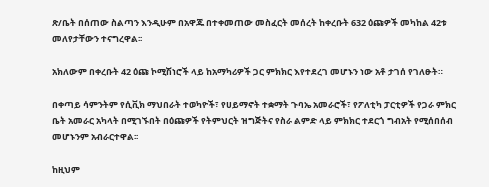ጽ/ቤት በሰጠው ስልጣን እንዲሁም በአዋጁ በተቀመጠው መስፈርት መሰረት ከቀረቡት 632 ዕጩዎች መካከል 42ቱ መለየታቸውን ተናግረዋል፡፡

አክለውም በቀረቡት 42 ዕጩ ኮሚሽነሮች ላይ ከአማካሪዎች ጋር ምክክር እየተደረገ መሆኑን ነው አቶ ታገሰ የገለፁት።

በቀጣይ ሳምንትም የሲቪክ ማህበራት ተወካዮች፣ የሀይማኖት ተቋማት ጉባኤ አመራሮች፣ የፖለቲካ ፓርቲዎች የጋራ ምክር ቤት አመራር አካላት በሚገኙበት በዕጩዎች የትምህርት ዝግጅትና የስራ ልምድ ላይ ምክክር ተደርጎ ግብአት የሚሰበሰብ መሆኑንም አብራርተዋል፡፡

ከዚህም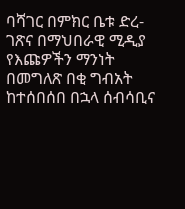ባሻገር በምክር ቤቱ ድረ-ገጽና በማህበራዊ ሚዲያ የእጩዎችን ማንነት በመግለጽ በቂ ግብአት ከተሰበሰበ በኋላ ሰብሳቢና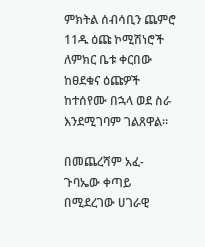ምክትል ሰብሳቢን ጨምሮ 11ዱ ዕጩ ኮሚሽነሮች ለምክር ቤቱ ቀርበው ከፀደቁና ዕጩዎች ከተሰየሙ በኋላ ወደ ስራ እንደሚገባም ገልጸዋል።

በመጨረሻም አፈ-ጉባኤው ቀጣይ በሚደረገው ሀገራዊ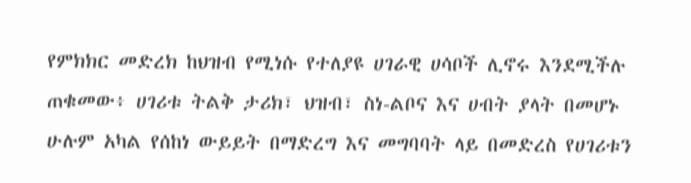የምክክር መድረክ ከህዝብ የሚነሱ የተለያዩ ሀገራዊ ሀሳቦች ሊኖሩ እንደሚችሉ ጠቁመው፥ ሀገሪቱ ትልቅ ታሪክ፣ ህዝብ፣ ስነ-ልቦና እና ሀብት ያላት በመሆኑ ሁሉም አካል የሰከነ ውይይት በማድረግ እና መግባባት ላይ በመድረስ የሀገሪቱን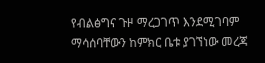የብልፅግና ጉዞ ማረጋገጥ እንደሚገባም ማሳሰባቸውን ከምክር ቤቱ ያገኘነው መረጃ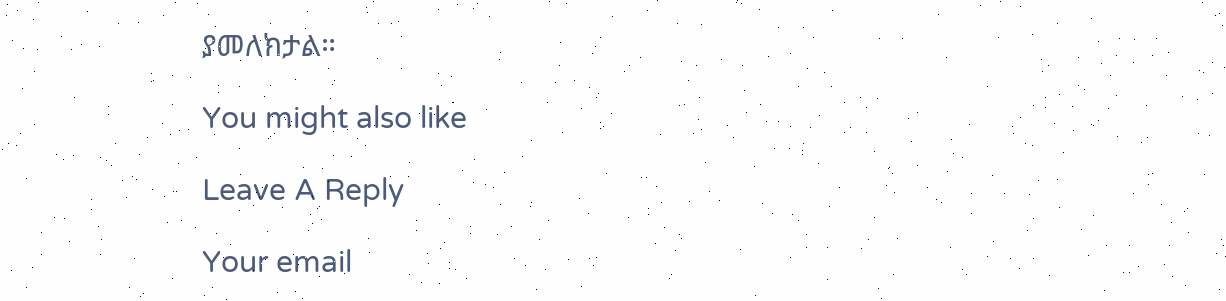ያመለክታል።

You might also like

Leave A Reply

Your email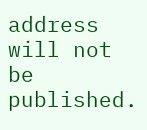address will not be published.